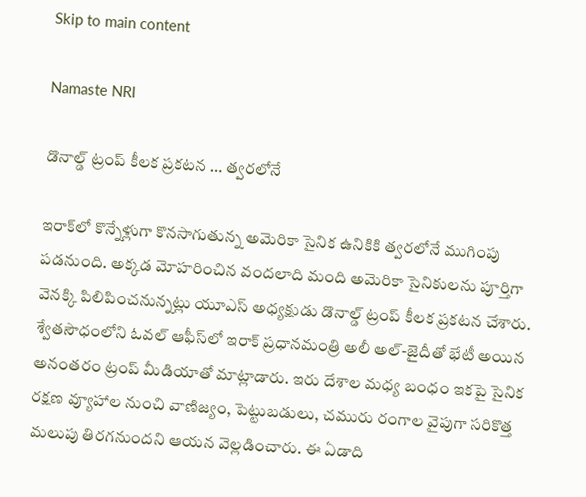Skip to main content

Namaste NRI

డొనాల్డ్ ట్రంప్ కీలక ప్రకటన … త్వరలోనే

ఇరాక్‌లో కొన్నేళ్లుగా కొనసాగుతున్న అమెరికా సైనిక ఉనికికి త్వరలోనే ముగింపు పడనుంది. అక్కడ మోహరించిన వందలాది మంది అమెరికా సైనికులను పూర్తిగా వెనక్కి పిలిపించనున్నట్లు యూఎస్ అధ్యక్షుడు డొనాల్డ్ ట్రంప్ కీలక ప్రకటన చేశారు. శ్వేతసౌధంలోని ఓవల్ ఆఫీస్‌లో ఇరాక్ ప్రధానమంత్రి అలీ అల్-జైదీతో భేటీ అయిన అనంతరం ట్రంప్ మీడియాతో మాట్లాడారు. ఇరు దేశాల మధ్య బంధం ఇకపై సైనిక రక్షణ వ్యూహాల నుంచి వాణిజ్యం, పెట్టుబడులు, చమురు రంగాల వైపుగా సరికొత్త మలుపు తిరగనుందని ఆయన వెల్లడించారు. ఈ ఏడాది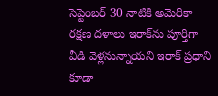సెప్టెంబర్ 30 నాటికి అమెరికా రక్షణ దళాలు ఇరాక్‌ను పూర్తిగా వీడి వెళ్లనున్నాయని ఇరాక్ ప్రధాని కూడా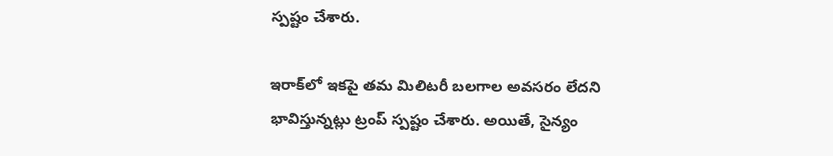స్పష్టం చేశారు.

ఇరాక్‌లో ఇకపై తమ మిలిటరీ బలగాల అవసరం లేదని భావిస్తున్నట్లు ట్రంప్ స్పష్టం చేశారు. అయితే, సైన్యం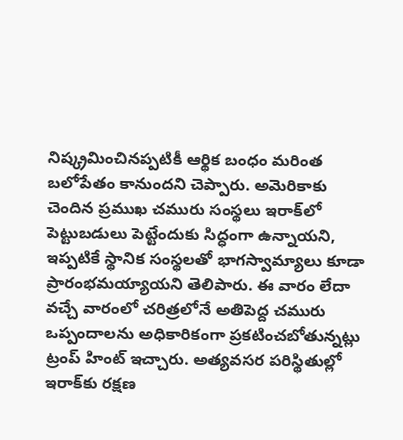నిష్క్రమించినప్పటికీ ఆర్థిక బంధం మరింత బలోపేతం కానుందని చెప్పారు. అమెరికాకు చెందిన ప్రముఖ చమురు సంస్థలు ఇరాక్‌లో పెట్టుబడులు పెట్టేందుకు సిద్ధంగా ఉన్నాయని, ఇప్పటికే స్థానిక సంస్థలతో భాగస్వామ్యాలు కూడా ప్రారంభమయ్యాయని తెలిపారు. ఈ వారం లేదా వచ్చే వారంలో చరిత్రలోనే అతిపెద్ద చమురు ఒప్పందాలను అధికారికంగా ప్రకటించబోతున్నట్లు ట్రంప్ హింట్ ఇచ్చారు. అత్యవసర పరిస్థితుల్లో ఇరాక్‌కు రక్షణ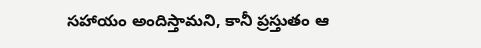సహాయం అందిస్తామని, కానీ ప్రస్తుతం ఆ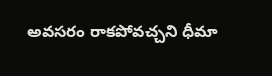అవసరం రాకపోవచ్చని ధీమా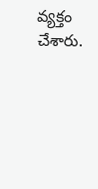వ్యక్తం చేశారు.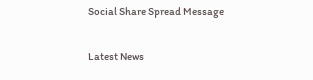Social Share Spread Message

Latest News